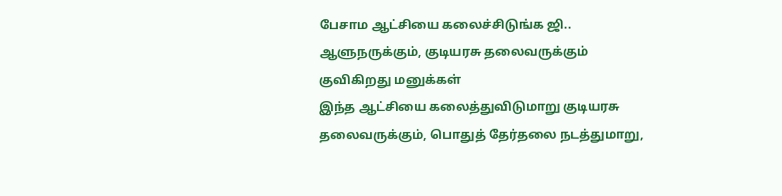பேசாம ஆட்சியை கலைச்சிடுங்க ஜி.. ஆளுநருக்கும், குடியரசு தலைவருக்கும் குவிகிறது மனுக்கள்
இந்த ஆட்சியை கலைத்துவிடுமாறு குடியரசு தலைவருக்கும், பொதுத் தேர்தலை நடத்துமாறு,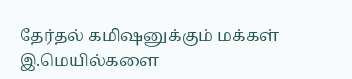தேர்தல் கமிஷனுக்கும் மக்கள் இ.மெயில்களை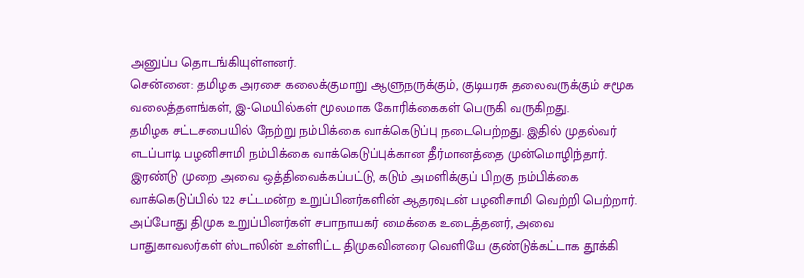அனுப்ப தொடங்கியுள்ளனர்.
சென்னை: தமிழக அரசை கலைக்குமாறு ஆளுநருக்கும், குடியரசு தலைவருக்கும் சமூக வலைத்தளங்கள், இ-மெயில்கள் மூலமாக கோரிக்கைகள் பெருகி வருகிறது.
தமிழக சட்டசபையில் நேற்று நம்பிக்கை வாக்கெடுப்பு நடைபெற்றது. இதில் முதல்வர் எடப்பாடி பழனிசாமி நம்பிக்கை வாக்கெடுப்புக்கான தீர்மானத்தை முன்மொழிந்தார். இரண்டு முறை அவை ஒத்திவைக்கப்பட்டு, கடும் அமளிக்குப் பிறகு நம்பிக்கை வாக்கெடுப்பில் 122 சட்டமன்ற உறுப்பினர்களின் ஆதரவுடன் பழனிசாமி வெற்றி பெற்றார்.
அப்போது திமுக உறுப்பினர்கள் சபாநாயகர் மைக்கை உடைத்தனர், அவை பாதுகாவலர்கள் ஸ்டாலின் உள்ளிட்ட திமுகவினரை வெளியே குண்டுக்கட்டாக தூக்கி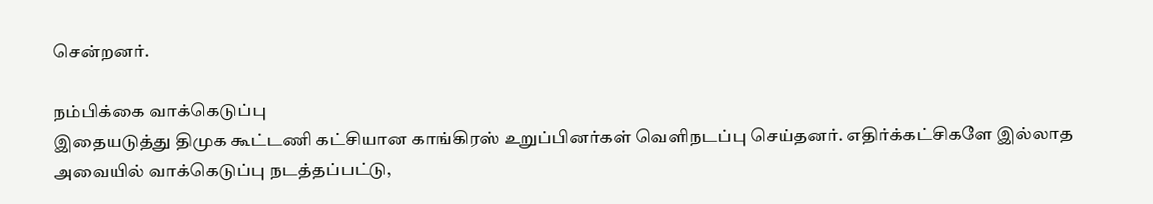சென்றனர்.

நம்பிக்கை வாக்கெடுப்பு
இதையடுத்து திமுக கூட்டணி கட்சியான காங்கிரஸ் உறுப்பினர்கள் வெளிநடப்பு செய்தனர். எதிர்க்கட்சிகளே இல்லாத அவையில் வாக்கெடுப்பு நடத்தப்பட்டு,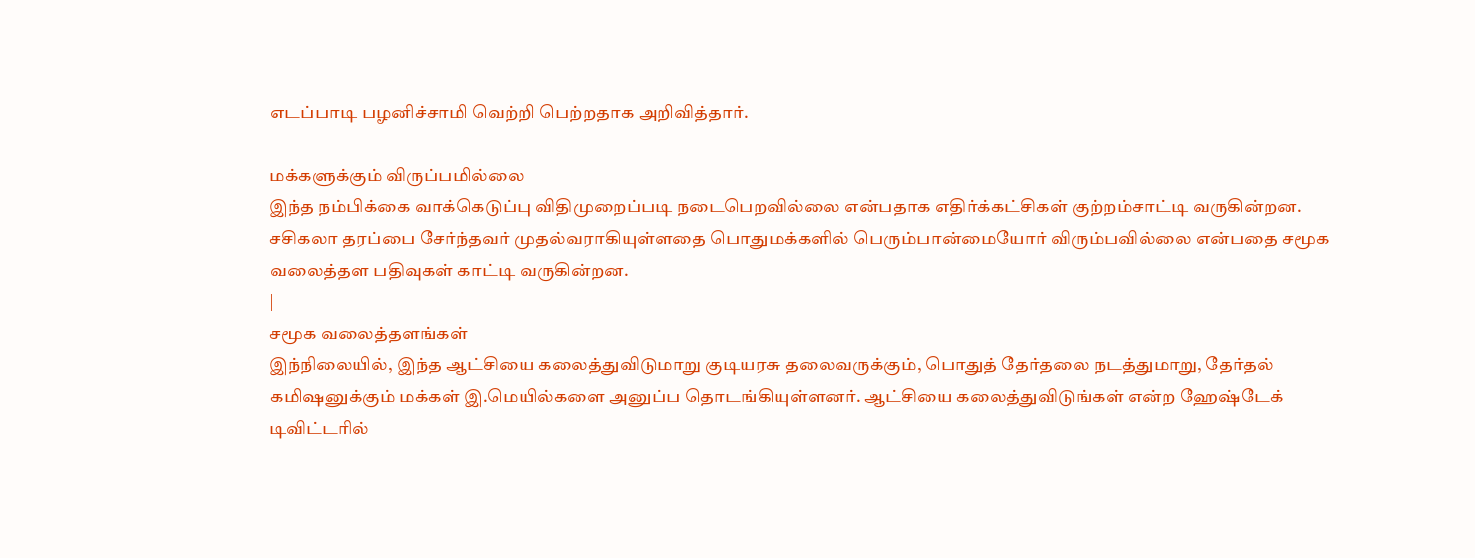எடப்பாடி பழனிச்சாமி வெற்றி பெற்றதாக அறிவித்தார்.

மக்களுக்கும் விருப்பமில்லை
இந்த நம்பிக்கை வாக்கெடுப்பு விதிமுறைப்படி நடைபெறவில்லை என்பதாக எதிர்க்கட்சிகள் குற்றம்சாட்டி வருகின்றன. சசிகலா தரப்பை சேர்ந்தவர் முதல்வராகியுள்ளதை பொதுமக்களில் பெரும்பான்மையோர் விரும்பவில்லை என்பதை சமூக வலைத்தள பதிவுகள் காட்டி வருகின்றன.
|
சமூக வலைத்தளங்கள்
இந்நிலையில், இந்த ஆட்சியை கலைத்துவிடுமாறு குடியரசு தலைவருக்கும், பொதுத் தேர்தலை நடத்துமாறு, தேர்தல் கமிஷனுக்கும் மக்கள் இ.மெயில்களை அனுப்ப தொடங்கியுள்ளனர். ஆட்சியை கலைத்துவிடுங்கள் என்ற ஹேஷ்டேக் டிவிட்டரில்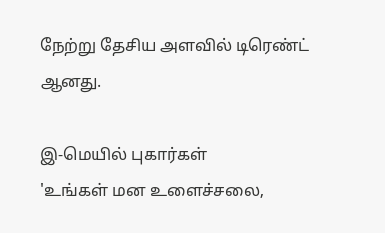நேற்று தேசிய அளவில் டிரெண்ட் ஆனது.

இ-மெயில் புகார்கள்
'உங்கள் மன உளைச்சலை,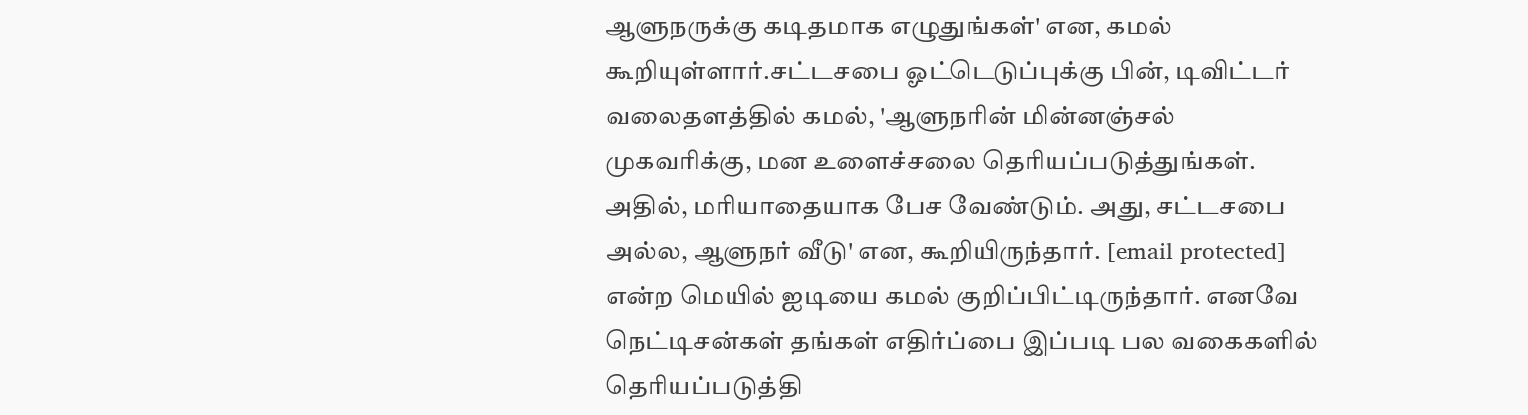ஆளுநருக்கு கடிதமாக எழுதுங்கள்' என, கமல் கூறியுள்ளார்.சட்டசபை ஓட்டெடுப்புக்கு பின், டிவிட்டர் வலைதளத்தில் கமல், 'ஆளுநரின் மின்னஞ்சல் முகவரிக்கு, மன உளைச்சலை தெரியப்படுத்துங்கள். அதில், மரியாதையாக பேச வேண்டும். அது, சட்டசபை அல்ல, ஆளுநர் வீடு' என, கூறியிருந்தார். [email protected] என்ற மெயில் ஐடியை கமல் குறிப்பிட்டிருந்தார். எனவே நெட்டிசன்கள் தங்கள் எதிர்ப்பை இப்படி பல வகைகளில் தெரியப்படுத்தி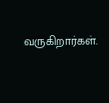வருகிறார்கள்.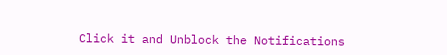Click it and Unblock the Notifications